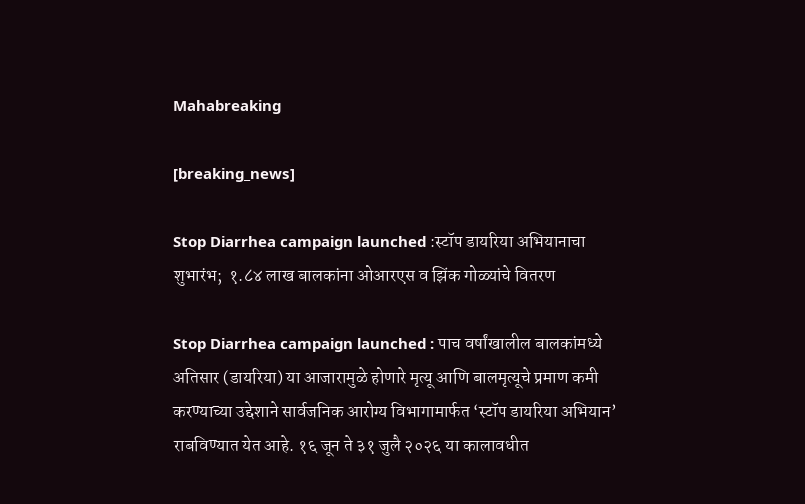Mahabreaking

[breaking_news]

Stop Diarrhea campaign launched :स्टॉप डायरिया अभियानाचा शुभारंभ;  १.८४ लाख बालकांना ओआरएस व झिंक गोळ्यांचे वितरण

Stop Diarrhea campaign launched : पाच वर्षांखालील बालकांमध्ये अतिसार (डायरिया) या आजारामुळे होणारे मृत्यू आणि बालमृत्यूचे प्रमाण कमी करण्याच्या उद्देशाने सार्वजनिक आरोग्य विभागामार्फत ‘स्टॉप डायरिया अभियान’ राबविण्यात येत आहे. १६ जून ते ३१ जुलै २०२६ या कालावधीत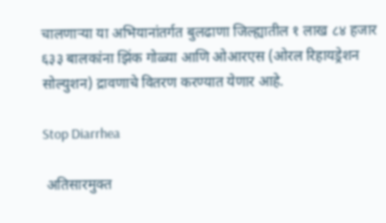चालणाऱ्या या अभियानांतर्गत बुलढाणा जिल्ह्यातील १ लाख ८४ हजार ६३३ बालकांना झिंक गोळ्या आणि ओआरएस (ओरल रिहायड्रेशन सोल्युशन) द्रावणाचे वितरण करण्यात येणार आहे.

Stop Diarrhea

 अतिसारमुक्त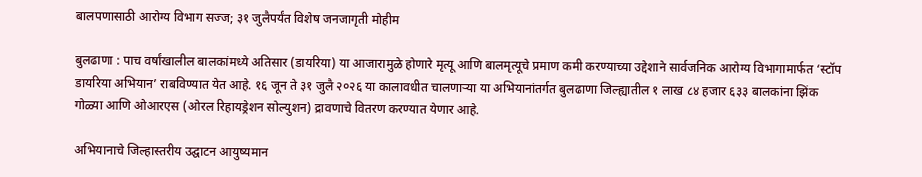बालपणासाठी आरोग्य विभाग सज्ज; ३१ जुलैपर्यंत विशेष जनजागृती मोहीम

बुलढाणा : पाच वर्षांखालील बालकांमध्ये अतिसार (डायरिया) या आजारामुळे होणारे मृत्यू आणि बालमृत्यूचे प्रमाण कमी करण्याच्या उद्देशाने सार्वजनिक आरोग्य विभागामार्फत ‘स्टॉप डायरिया अभियान’ राबविण्यात येत आहे. १६ जून ते ३१ जुलै २०२६ या कालावधीत चालणाऱ्या या अभियानांतर्गत बुलढाणा जिल्ह्यातील १ लाख ८४ हजार ६३३ बालकांना झिंक गोळ्या आणि ओआरएस (ओरल रिहायड्रेशन सोल्युशन) द्रावणाचे वितरण करण्यात येणार आहे.

अभियानाचे जिल्हास्तरीय उद्घाटन आयुष्यमान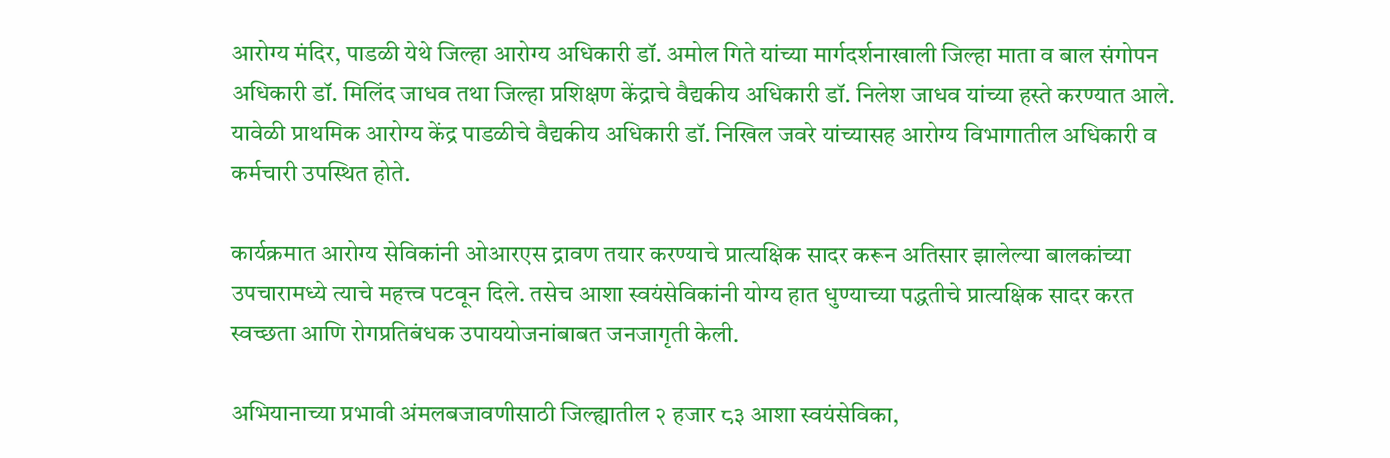आरोग्य मंदिर, पाडळी येथे जिल्हा आरोग्य अधिकारी डॉ. अमोल गिते यांच्या मार्गदर्शनाखाली जिल्हा माता व बाल संगोपन अधिकारी डॉ. मिलिंद जाधव तथा जिल्हा प्रशिक्षण केंद्राचे वैद्यकीय अधिकारी डॉ. निलेश जाधव यांच्या हस्ते करण्यात आले. यावेळी प्राथमिक आरोग्य केंद्र पाडळीचे वैद्यकीय अधिकारी डॉ. निखिल जवरे यांच्यासह आरोग्य विभागातील अधिकारी व कर्मचारी उपस्थित होते.

कार्यक्रमात आरोग्य सेविकांनी ओआरएस द्रावण तयार करण्याचे प्रात्यक्षिक सादर करून अतिसार झालेल्या बालकांच्या उपचारामध्ये त्याचे महत्त्व पटवून दिले. तसेच आशा स्वयंसेविकांनी योग्य हात धुण्याच्या पद्धतीचे प्रात्यक्षिक सादर करत स्वच्छता आणि रोगप्रतिबंधक उपाययोजनांबाबत जनजागृती केली.

अभियानाच्या प्रभावी अंमलबजावणीसाठी जिल्ह्यातील २ हजार ८३ आशा स्वयंसेविका,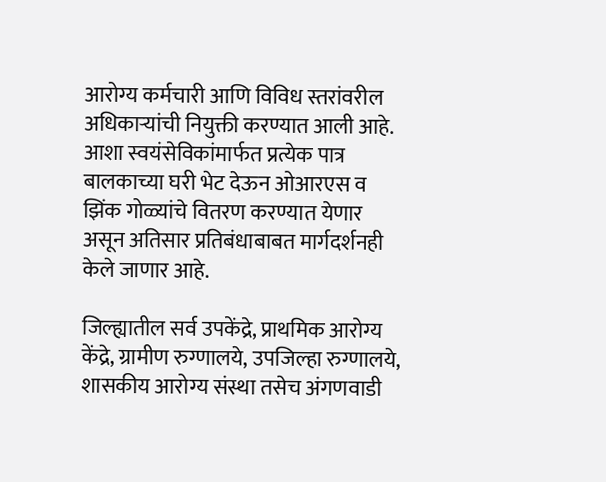आरोग्य कर्मचारी आणि विविध स्तरांवरील अधिकाऱ्यांची नियुक्ती करण्यात आली आहे. आशा स्वयंसेविकांमार्फत प्रत्येक पात्र बालकाच्या घरी भेट देऊन ओआरएस व झिंक गोळ्यांचे वितरण करण्यात येणार असून अतिसार प्रतिबंधाबाबत मार्गदर्शनही केले जाणार आहे.

जिल्ह्यातील सर्व उपकेंद्रे, प्राथमिक आरोग्य केंद्रे, ग्रामीण रुग्णालये, उपजिल्हा रुग्णालये, शासकीय आरोग्य संस्था तसेच अंगणवाडी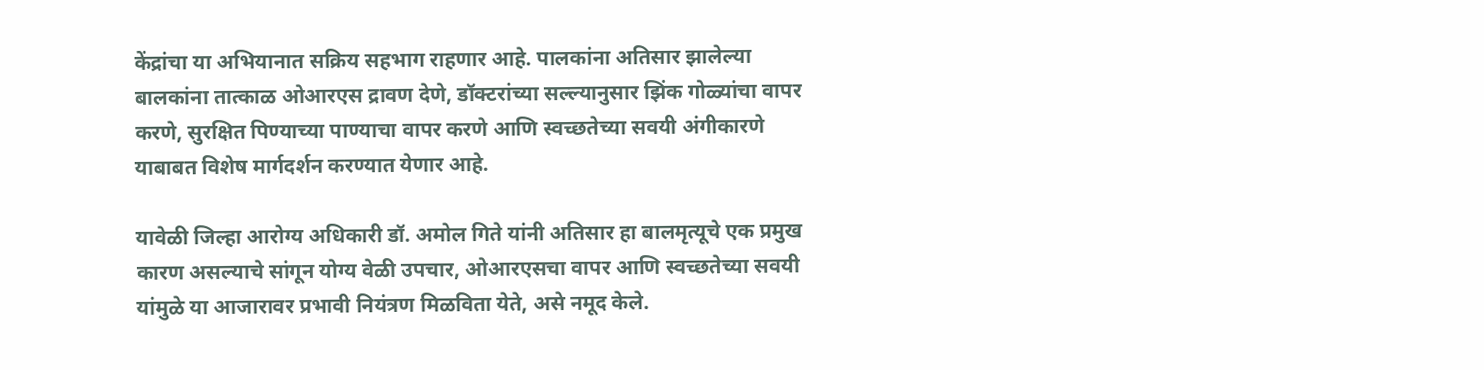केंद्रांचा या अभियानात सक्रिय सहभाग राहणार आहे. पालकांना अतिसार झालेल्या बालकांना तात्काळ ओआरएस द्रावण देणे, डॉक्टरांच्या सल्ल्यानुसार झिंक गोळ्यांचा वापर करणे, सुरक्षित पिण्याच्या पाण्याचा वापर करणे आणि स्वच्छतेच्या सवयी अंगीकारणे याबाबत विशेष मार्गदर्शन करण्यात येणार आहे.

यावेळी जिल्हा आरोग्य अधिकारी डॉ. अमोल गिते यांनी अतिसार हा बालमृत्यूचे एक प्रमुख कारण असल्याचे सांगून योग्य वेळी उपचार, ओआरएसचा वापर आणि स्वच्छतेच्या सवयी यांमुळे या आजारावर प्रभावी नियंत्रण मिळविता येते, असे नमूद केले.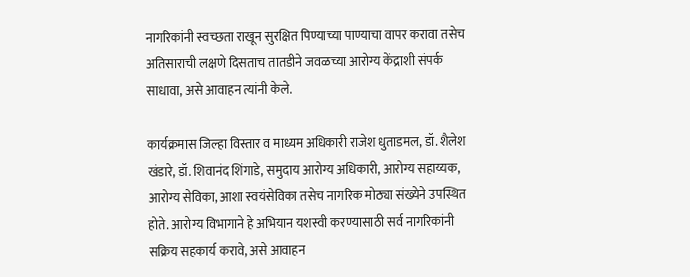नागरिकांनी स्वच्छता राखून सुरक्षित पिण्याच्या पाण्याचा वापर करावा तसेच अतिसाराची लक्षणे दिसताच तातडीने जवळच्या आरोग्य केंद्राशी संपर्क साधावा, असे आवाहन त्यांनी केले.

कार्यक्रमास जिल्हा विस्तार व माध्यम अधिकारी राजेश धुताडमल, डॉ. शैलेश खंडारे, डॉ. शिवानंद शिंगाडे, समुदाय आरोग्य अधिकारी, आरोग्य सहाय्यक, आरोग्य सेविका, आशा स्वयंसेविका तसेच नागरिक मोठ्या संख्येने उपस्थित होते. आरोग्य विभागाने हे अभियान यशस्वी करण्यासाठी सर्व नागरिकांनी सक्रिय सहकार्य करावे, असे आवाहन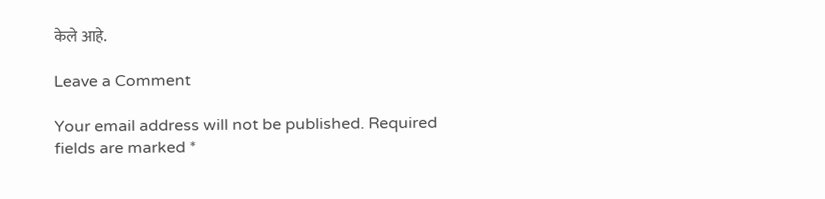केले आहे.

Leave a Comment

Your email address will not be published. Required fields are marked *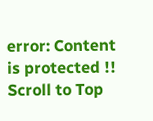error: Content is protected !!
Scroll to Top